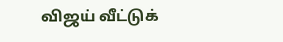விஜய் வீட்டுக்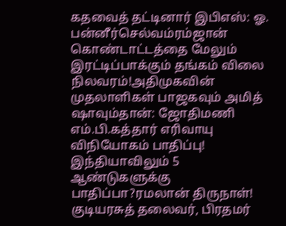கதவைத் தட்டினார் இபிஎஸ்: ஓ. பன்னீர்செல்வம்ரம்ஜான் கொண்டாட்டத்தை மேலும் இரட்டிப்பாக்கும் தங்கம் விலை நிலவரம்!அதிமுகவின் முதலாளிகள் பாஜகவும் அமித் ஷாவும்தான்: ஜோதிமணி எம்.பி.கத்தார் எரிவாயு விநியோகம் பாதிப்பு! இந்தியாவிலும் 5 ஆண்டுகளுக்கு பாதிப்பா?ரமலான் திருநாள்! குடியரசுத் தலைவர், பிரதமர்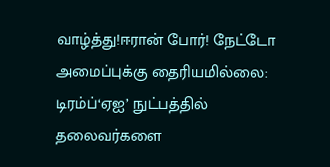வாழ்த்து!ஈரான் போர்! நேட்டோ அமைப்புக்கு தைரியமில்லை: டிரம்ப்‘ஏஐ’ நுட்பத்தில் தலைவர்களை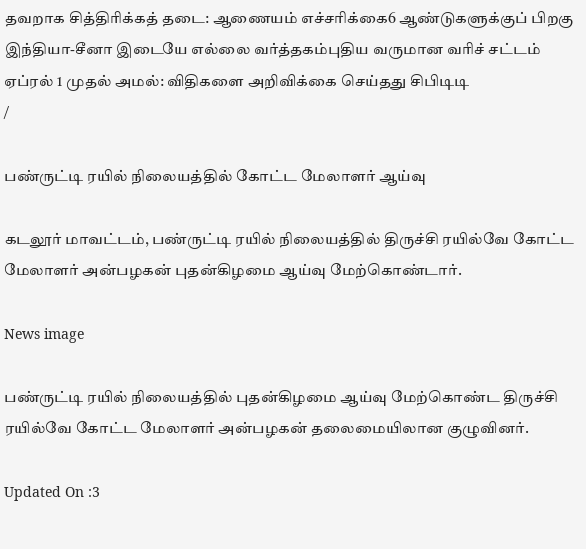தவறாக சித்திரிக்கத் தடை: ஆணையம் எச்சரிக்கை6 ஆண்டுகளுக்குப் பிறகு இந்தியா-சீனா இடையே எல்லை வர்த்தகம்புதிய வருமான வரிச் சட்டம் ஏப்ரல் 1 முதல் அமல்: விதிகளை அறிவிக்கை செய்தது சிபிடிடி
/

பண்ருட்டி ரயில் நிலையத்தில் கோட்ட மேலாளர் ஆய்வு

கடலூர் மாவட்டம், பண்ருட்டி ரயில் நிலையத்தில் திருச்சி ரயில்வே கோட்ட மேலாளர் அன்பழகன் புதன்கிழமை ஆய்வு மேற்கொண்டார்.

News image

பண்ருட்டி ரயில் நிலையத்தில் புதன்கிழமை ஆய்வு மேற்கொண்ட திருச்சி ரயில்வே கோட்ட மேலாளர் அன்பழகன் தலைமையிலான குழுவினர்.

Updated On :3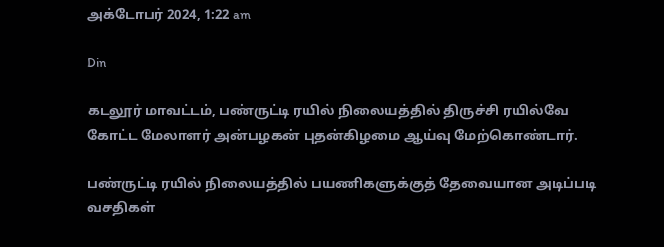அக்டோபர் 2024, 1:22 am

Din

கடலூர் மாவட்டம், பண்ருட்டி ரயில் நிலையத்தில் திருச்சி ரயில்வே கோட்ட மேலாளர் அன்பழகன் புதன்கிழமை ஆய்வு மேற்கொண்டார்.

பண்ருட்டி ரயில் நிலையத்தில் பயணிகளுக்குத் தேவையான அடிப்படி வசதிகள்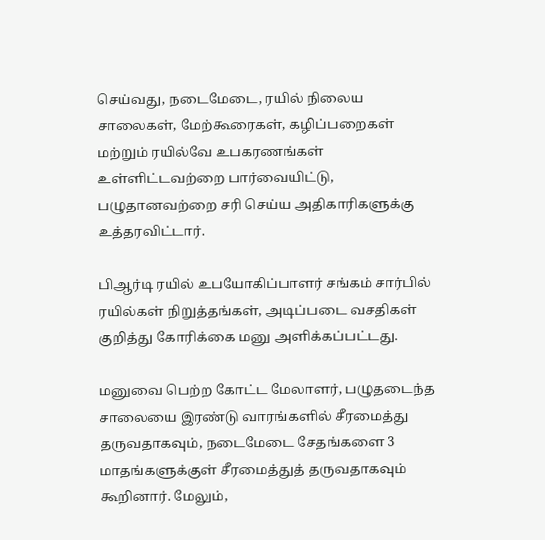செய்வது, நடைமேடை, ரயில் நிலைய சாலைகள், மேற்கூரைகள், கழிப்பறைகள் மற்றும் ரயில்வே உபகரணங்கள் உள்ளிட்டவற்றை பார்வையிட்டு, பழுதானவற்றை சரி செய்ய அதிகாரிகளுக்கு உத்தரவிட்டார்.

பிஆர்டி ரயில் உபயோகிப்பாளர் சங்கம் சார்பில் ரயில்கள் நிறுத்தங்கள், அடிப்படை வசதிகள் குறித்து கோரிக்கை மனு அளிக்கப்பட்டது.

மனுவை பெற்ற கோட்ட மேலாளர், பழுதடைந்த சாலையை இரண்டு வாரங்களில் சீரமைத்து தருவதாகவும், நடைமேடை சேதங்களை 3 மாதங்களுக்குள் சீரமைத்துத் தருவதாகவும் கூறினார். மேலும்,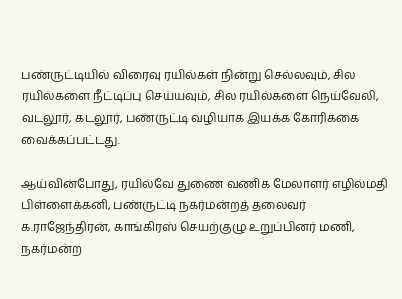பண்ருட்டியில் விரைவு ரயில்கள் நின்று செல்லவும், சில ரயில்களை நீட்டிப்பு செய்யவும், சில ரயில்களை நெய்வேலி, வடலூர், கடலூர், பண்ருட்டி வழியாக இயக்க கோரிக்கை வைக்கப்பட்டது.

ஆய்வின்போது, ரயில்வே துணை வணிக மேலாளர் எழில்மதி பிள்ளைக்கனி, பண்ருட்டி நகர்மன்றத் தலைவர் க.ராஜேந்திரன், காங்கிரஸ் செயற்குழு உறுப்பினர் மணி, நகர்மன்ற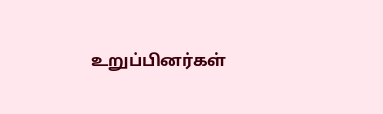உறுப்பினர்கள்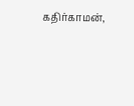கதிர்காமன்,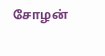சோழன்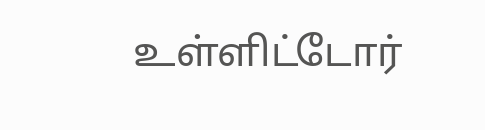உள்ளிட்டோர்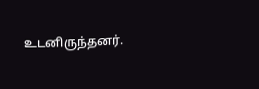உடனிருந்தனர்.